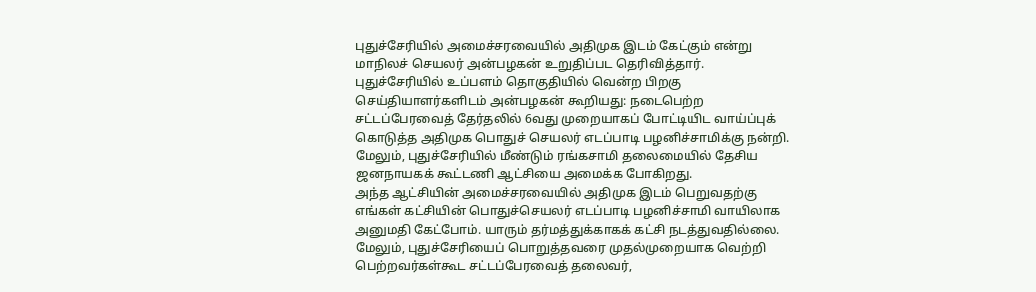புதுச்சேரியில் அமைச்சரவையில் அதிமுக இடம் கேட்கும் என்று மாநிலச் செயலர் அன்பழகன் உறுதிப்பட தெரிவித்தார்.
புதுச்சேரியில் உப்பளம் தொகுதியில் வென்ற பிறகு செய்தியாளர்களிடம் அன்பழகன் கூறியது: நடைபெற்ற சட்டப்பேரவைத் தேர்தலில் 6வது முறையாகப் போட்டியிட வாய்ப்புக் கொடுத்த அதிமுக பொதுச் செயலர் எடப்பாடி பழனிச்சாமிக்கு நன்றி. மேலும், புதுச்சேரியில் மீண்டும் ரங்கசாமி தலைமையில் தேசிய ஜனநாயகக் கூட்டணி ஆட்சியை அமைக்க போகிறது.
அந்த ஆட்சியின் அமைச்சரவையில் அதிமுக இடம் பெறுவதற்கு எங்கள் கட்சியின் பொதுச்செயலர் எடப்பாடி பழனிச்சாமி வாயிலாக அனுமதி கேட்போம். யாரும் தர்மத்துக்காகக் கட்சி நடத்துவதில்லை. மேலும், புதுச்சேரியைப் பொறுத்தவரை முதல்முறையாக வெற்றி பெற்றவர்கள்கூட சட்டப்பேரவைத் தலைவர்,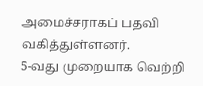அமைச்சராகப் பதவி வகித்துள்ளனர்.
5-வது முறையாக வெற்றி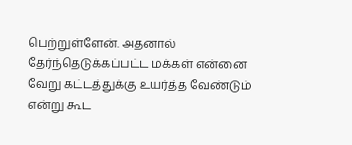பெற்றுள்ளேன். அதனால் தேர்ந்தெடுக்கப்பட்ட மக்கள் என்னை வேறு கட்டத்துக்கு உயர்த்த வேண்டும் என்று கூட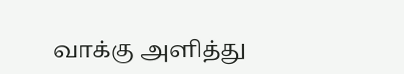வாக்கு அளித்து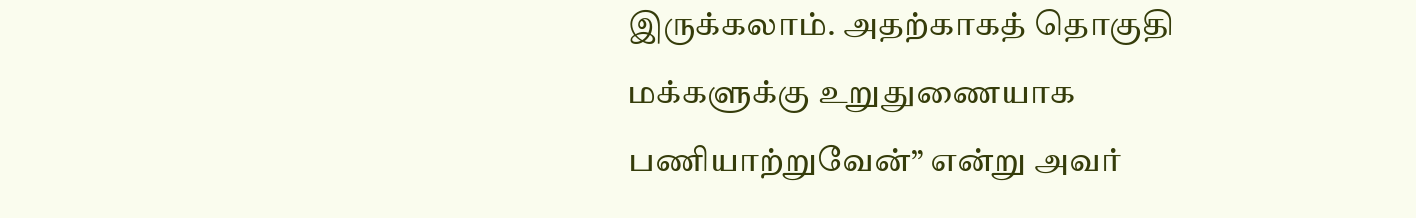இருக்கலாம். அதற்காகத் தொகுதி மக்களுக்கு உறுதுணையாக பணியாற்றுவேன்” என்று அவர்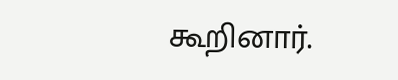கூறினார்.